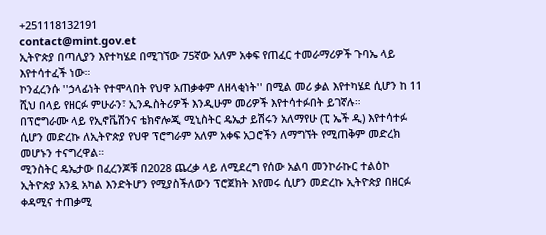+251118132191
contact@mint.gov.et
ኢትዮጵያ በጣሊያን እየተካሄደ በሚገኘው 75ኛው አለም አቀፍ የጠፈር ተመራማሪዎች ጉባኤ ላይ እየተሳተፈች ነው።
ኮንፈረንሱ ''ኃላፊነት የተሞላበት የህዋ አጠቃቀም ለዘላቂነት'' በሚል መሪ ቃል እየተካሄደ ሲሆን ከ 11 ሺህ በላይ የዘርፉ ምሁራን፣ ኢንዱስትሪዎች እንዲሁም መሪዎች እየተሳተፉበት ይገኛሉ።
በፕሮግራሙ ላይ የኢኖቬሽንና ቴክኖሎጂ ሚኒስትር ዴኤታ ይሽሩን አለማየሁ (ፒ ኤች ዲ) እየተሳተፉ ሲሆን መድረኩ ለኢትዮጵያ የህዋ ፕሮግራም አለም አቀፍ አጋሮችን ለማግኘት የሚጠቅም መድረክ መሆኑን ተናግረዋል።
ሚንስትር ዴኤታው በፈረንጆቹ በ2028 ጨረቃ ላይ ለሚደረግ የሰው አልባ መንኮራኩር ተልዕኮ ኢትዮጵያ አንዷ አካል እንድትሆን የሚያስችለውን ፕሮጀክት እየመሩ ሲሆን መድረኩ ኢትዮጵያ በዘርፉ ቀዳሚና ተጠቃሚ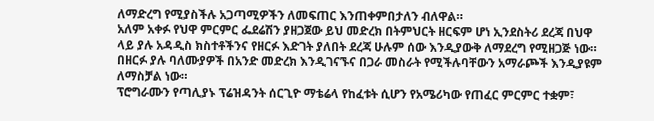ለማድረግ የሚያስችሉ አጋጣሚዎችን ለመፍጠር እንጠቀምበታለን ብለዋል።
አለም አቀፉ የህዋ ምርምር ፌደሬሽን ያዘጋጀው ይህ መድረክ በትምህርት ዘርፍም ሆነ ኢንደስትሪ ደረጃ በህዋ ላይ ያሉ አዳዲስ ክስተቶችንና የዘርፉ እድገት ያለበት ደረጃ ሁሉም ሰው እንዲያውቅ ለማደረግ የሚዘጋጅ ነው።
በዘርፉ ያሉ ባለሙያዎች በአንድ መድረክ እንዲገናኙና በጋራ መስራት የሚችሉባቸውን አማራጮች እንዲያዩም ለማስቻል ነው።
ፕሮግራሙን የጣሊያኑ ፕሬዝዳንት ሰርጊዮ ማቴሬላ የከፈቱት ሲሆን የአሜሪካው የጠፈር ምርምር ተቋም፣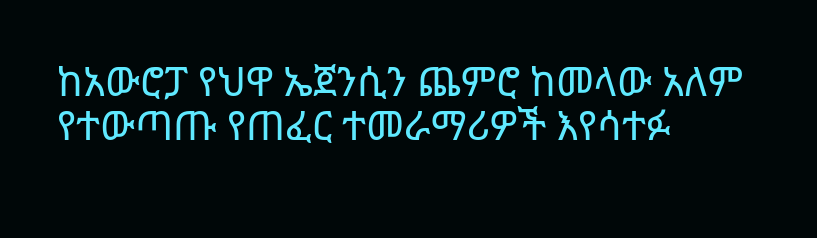ከአውሮፓ የህዋ ኤጀንሲን ጨምሮ ከመላው አለም የተውጣጡ የጠፈር ተመራማሪዎች እየሳተፉ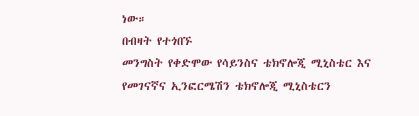ነው።
በብዛት የተጎበኙ
መንግስት የቀድሞው የሳይንስና ቴክኖሎጂ ሚኒስቴር እና የመገናኛና ኢንፎርሜሽን ቴክኖሎጂ ሚኒስቴርን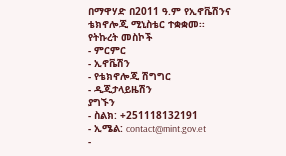በማዋሃድ በ2011 ዓ.ም የኢኖቬሽንና ቴክኖሎጂ ሚኒስቴር ተቋቋመ፡፡
የትኩረት መስኮች
- ምርምር
- ኢኖቬሽን
- የቴክኖሎጂ ሽግግር
- ዲጂታላይዜሽን
ያግኙን
- ስልክ: +251118132191
- ኢሜል: contact@mint.gov.et
-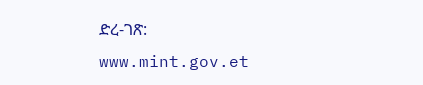ድረ-ገጽ: www.mint.gov.et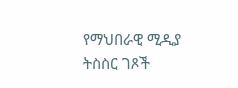የማህበራዊ ሚዲያ ትስስር ገጾች